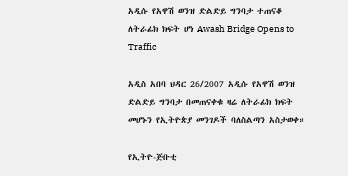አዲሱ የአዋሽ ወንዝ ድልድይ ግንባታ ተጠናቆ ለትራፊክ ክፍት ሆነ Awash Bridge Opens to Traffic

አዲስ አበባ ህዳር 26/2007 አዲሱ የአዋሽ ወንዝ ድልድይ ግንባታ በመጠናቀቁ ዛሬ ለትራፊክ ክፍት መሆኑን የኢትዮጵያ መንገዶች ባለስልጣን አስታወቀ።

የኢትዮ-ጅቡቲ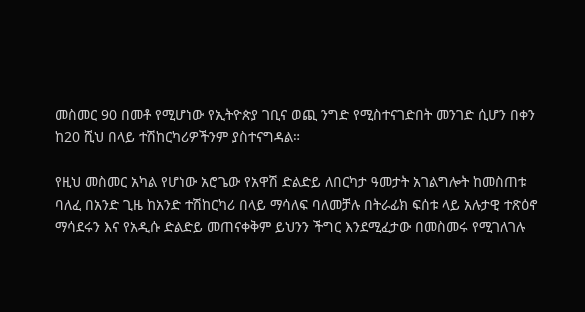መስመር 90 በመቶ የሚሆነው የኢትዮጵያ ገቢና ወጪ ንግድ የሚስተናገድበት መንገድ ሲሆን በቀን ከ20 ሺህ በላይ ተሽከርካሪዎችንም ያስተናግዳል።

የዚህ መስመር አካል የሆነው አሮጌው የአዋሽ ድልድይ ለበርካታ ዓመታት አገልግሎት ከመስጠቱ ባለፈ በአንድ ጊዜ ከአንድ ተሽከርካሪ በላይ ማሳለፍ ባለመቻሉ በትራፊክ ፍሰቱ ላይ አሉታዊ ተጽዕኖ ማሳደሩን እና የአዲሱ ድልድይ መጠናቀቅም ይህንን ችግር እንደሚፈታው በመስመሩ የሚገለገሉ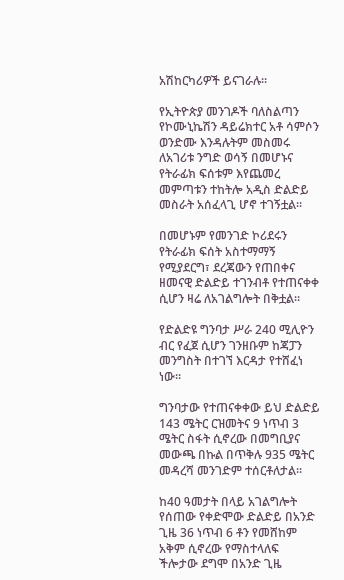አሽከርካሪዎች ይናገራሉ።

የኢትዮጵያ መንገዶች ባለስልጣን የኮሙኒኬሽን ዳይሬክተር አቶ ሳምሶን ወንድሙ እንዳሉትም መስመሩ ለአገሪቱ ንግድ ወሳኝ በመሆኑና የትራፊክ ፍሰቱም እየጨመረ መምጣቱን ተከትሎ አዲስ ድልድይ መስራት አሰፈላጊ ሆኖ ተገኝቷል።

በመሆኑም የመንገድ ኮሪደሩን የትራፊክ ፍሰት አስተማማኝ የሚያደርግ፣ ደረጃውን የጠበቀና ዘመናዊ ድልድይ ተገንብቶ የተጠናቀቀ ሲሆን ዛሬ ለአገልግሎት በቅቷል።

የድልድዩ ግንባታ ሥራ 240 ሚሊዮን ብር የፈጀ ሲሆን ገንዘቡም ከጃፓን መንግስት በተገኘ እርዳታ የተሸፈነ ነው።

ግንባታው የተጠናቀቀው ይህ ድልድይ 143 ሜትር ርዝመትና 9 ነጥብ 3 ሜትር ስፋት ሲኖረው በመግቢያና መውጫ በኩል በጥቅሉ 935 ሜትር መዳረሻ መንገድም ተሰርቶለታል።

ከ40 ዓመታት በላይ አገልግሎት የሰጠው የቀድሞው ድልድይ በአንድ ጊዜ 36 ነጥብ 6 ቶን የመሸከም አቅም ሲኖረው የማስተላለፍ ችሎታው ደግሞ በአንድ ጊዜ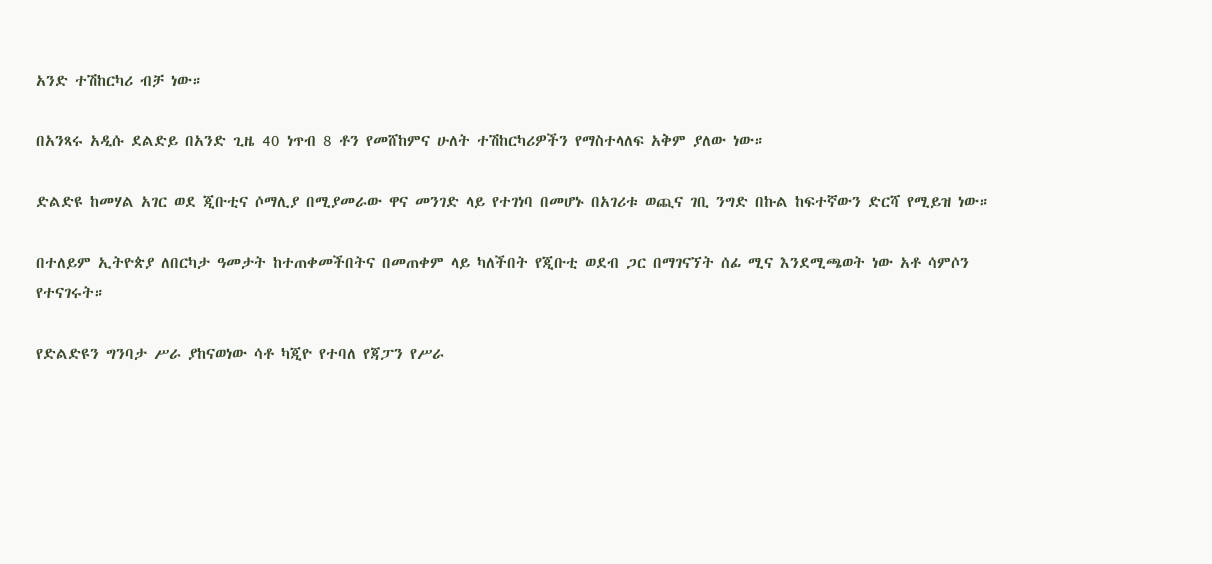አንድ ተሽከርካሪ ብቻ ነው።

በአንጻሩ አዲሱ ደልድይ በአንድ ጊዜ 40 ነጥብ 8 ቶን የመሸከምና ሁለት ተሽከርካሪዎችን የማስተላለፍ አቅም ያለው ነው።

ድልድዩ ከመሃል አገር ወደ ጂቡቲና ሶማሊያ በሚያመራው ዋና መንገድ ላይ የተገነባ በመሆኑ በአገሪቱ ወጪና ገቢ ንግድ በኩል ከፍተኛውን ድርሻ የሚይዝ ነው።

በተለይም ኢትዮጵያ ለበርካታ ዓመታት ከተጠቀመችበትና በመጠቀም ላይ ካለችበት የጂቡቲ ወደብ ጋር በማገናኘት ሰፊ ሚና እንደሚጫወት ነው አቶ ሳምሶን የተናገሩት።

የድልድዩን ግንባታ ሥራ ያከናወነው ሳቶ ካጂዮ የተባለ የጃፓን የሥራ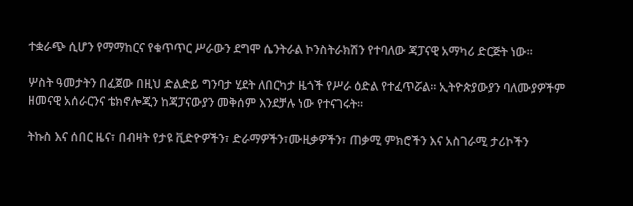ተቋራጭ ሲሆን የማማከርና የቁጥጥር ሥራውን ደግሞ ሴንትራል ኮንስትራክሽን የተባለው ጃፓናዊ አማካሪ ድርጅት ነው።

ሦስት ዓመታትን በፈጀው በዚህ ድልድይ ግንባታ ሂደት ለበርካታ ዜጎች የሥራ ዕድል የተፈጥሯል። ኢትዮጵያውያን ባለሙያዎችም ዘመናዊ አሰራርንና ቴክኖሎጂን ከጃፓናውያን መቅሰም እንደቻሉ ነው የተናገሩት።

ትኩስ እና ሰበር ዜና፣ በብዛት የታዩ ቪድዮዎችን፣ ድራማዎችን፣ሙዚቃዎችን፣ ጠቃሚ ምክሮችን እና አስገራሚ ታሪኮችን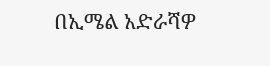በኢሜል አድራሻዎ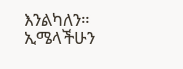እንልካለን። ኢሜላችሁን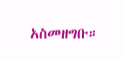አስመዘግቡ።